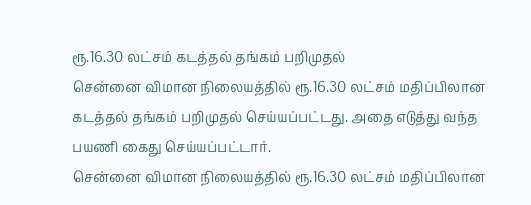ரூ.16.30 லட்சம் கடத்தல் தங்கம் பறிமுதல்
சென்னை விமான நிலையத்தில் ரூ.16.30 லட்சம் மதிப்பிலான கடத்தல் தங்கம் பறிமுதல் செய்யப்பட்டது. அதை எடுத்து வந்த பயணி கைது செய்யப்பட்டார்.
சென்னை விமான நிலையத்தில் ரூ.16.30 லட்சம் மதிப்பிலான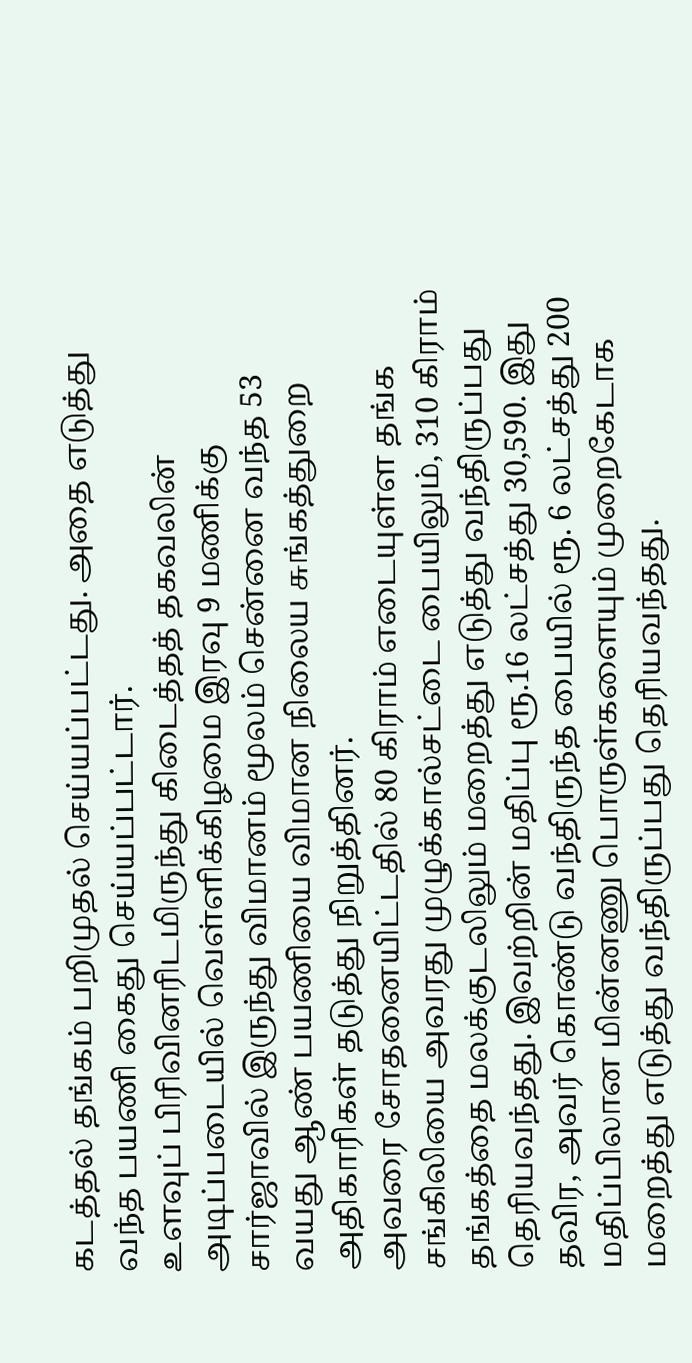கடத்தல் தங்கம் பறிமுதல் செய்யப்பட்டது. அதை எடுத்து வந்த பயணி கைது செய்யப்பட்டார்.
உளவுப் பிரிவினரிடமிருந்து கிடைத்தத் தகவலின் அடிப்படையில் வெள்ளிக்கிழமை இரவு 9 மணிக்கு சார்ஜாவில் இருந்து விமானம் மூலம் சென்னை வந்த 53 வயது ஆண் பயணியை விமான நிலைய சுங்கத்துறை அதிகாரிகள் தடுத்து நிறுத்தினர்.
அவரை சோதனையிட்டதில் 80 கிராம் எடையுள்ள தங்க சங்கிலியை அவரது முழுக்கால்சட்டை பையிலும், 310 கிராம் தங்கத்தை மலக்குடலிலும் மறைத்து எடுத்து வந்திருப்பது தெரியவந்தது. இவற்றின் மதிப்பு ரூ.16 லட்சத்து 30,590. இது தவிர, அவர் கொண்டு வந்திருந்த பையில் ரூ. 6 லட்சத்து 200 மதிப்பிலான மின்னணு பொருள்களையும் முறைகேடாக மறைத்து எடுத்து வந்திருப்பது தெரியவந்தது.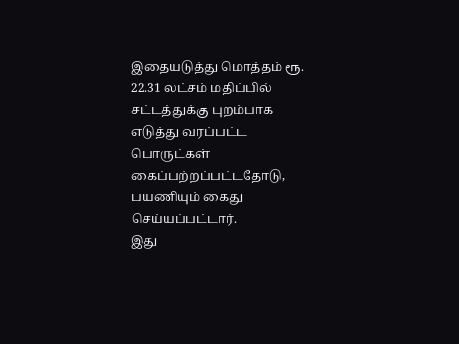இதையடுத்து மொத்தம் ரூ. 22.31 லட்சம் மதிப்பில் சட்டத்துக்கு புறம்பாக எடுத்து வரப்பட்ட பொருட்கள் கைப்பற்றப்பட்டதோடு, பயணியும் கைது செய்யப்பட்டார்.
இது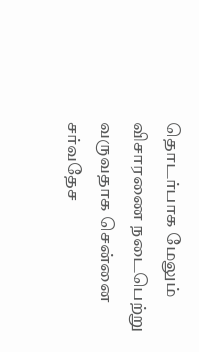தொடர்பாக மேலும் விசாரணை நடைபெற்று வருவதாக சென்னை சர்வதேச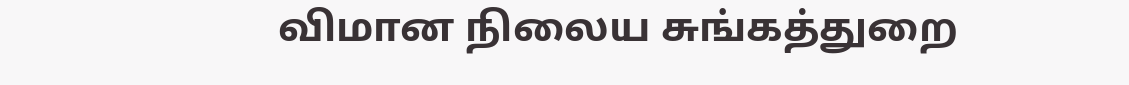விமான நிலைய சுங்கத்துறை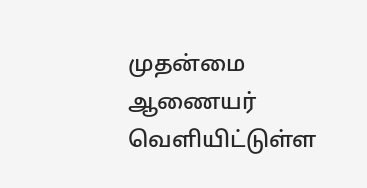முதன்மை ஆணையர் வெளியிட்டுள்ள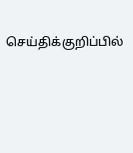செய்திக்குறிப்பில்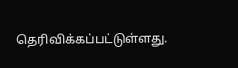தெரிவிக்கப்பட்டுள்ளது.